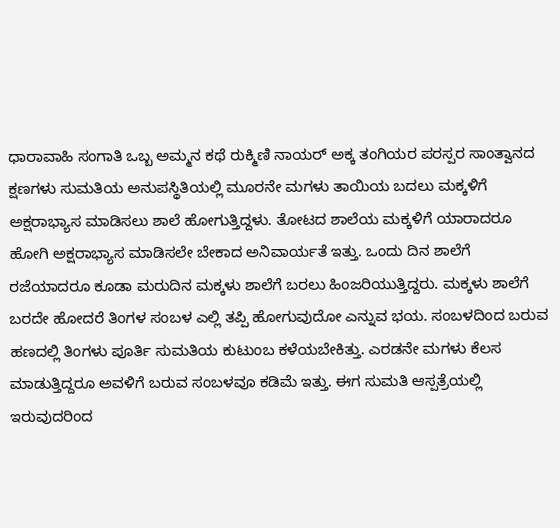ಧಾರಾವಾಹಿ ಸಂಗಾತಿ ಒಬ್ಬ ಅಮ್ಮನ ಕಥೆ ರುಕ್ಮಿಣಿ ನಾಯರ್ ಅಕ್ಕ ತಂಗಿಯರ ಪರಸ್ಪರ ಸಾಂತ್ವಾನದ ಕ್ಷಣಗಳು ಸುಮತಿಯ ಅನುಪಸ್ಥಿತಿಯಲ್ಲಿ ಮೂರನೇ ಮಗಳು ತಾಯಿಯ ಬದಲು ಮಕ್ಕಳಿಗೆ ಅಕ್ಷರಾಭ್ಯಾಸ ಮಾಡಿಸಲು ಶಾಲೆ ಹೋಗುತ್ತಿದ್ದಳು. ತೋಟದ ಶಾಲೆಯ ಮಕ್ಕಳಿಗೆ ಯಾರಾದರೂ ಹೋಗಿ ಅಕ್ಷರಾಭ್ಯಾಸ ಮಾಡಿಸಲೇ ಬೇಕಾದ ಅನಿವಾರ್ಯತೆ ಇತ್ತು. ಒಂದು ದಿನ ಶಾಲೆಗೆ ರಜೆಯಾದರೂ ಕೂಡಾ ಮರುದಿನ ಮಕ್ಕಳು ಶಾಲೆಗೆ ಬರಲು ಹಿಂಜರಿಯುತ್ತಿದ್ದರು. ಮಕ್ಕಳು ಶಾಲೆಗೆ ಬರದೇ ಹೋದರೆ ತಿಂಗಳ ಸಂಬಳ ಎಲ್ಲಿ ತಪ್ಪಿ ಹೋಗುವುದೋ ಎನ್ನುವ ಭಯ. ಸಂಬಳದಿಂದ ಬರುವ ಹಣದಲ್ಲಿ ತಿಂಗಳು ಪೂರ್ತಿ ಸುಮತಿಯ ಕುಟುಂಬ ಕಳೆಯಬೇಕಿತ್ತು. ಎರಡನೇ ಮಗಳು ಕೆಲಸ ಮಾಡುತ್ತಿದ್ದರೂ ಅವಳಿಗೆ ಬರುವ ಸಂಬಳವೂ ಕಡಿಮೆ ಇತ್ತು. ಈಗ ಸುಮತಿ ಆಸ್ಪತ್ರೆಯಲ್ಲಿ ಇರುವುದರಿಂದ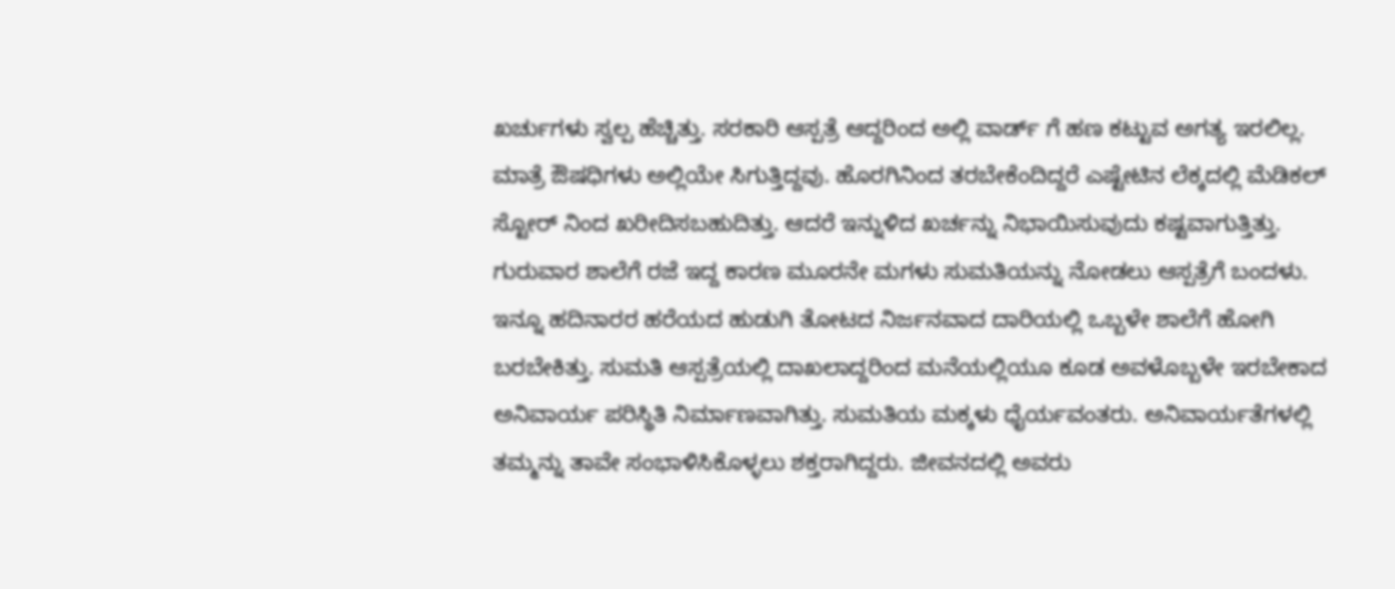ಖರ್ಚುಗಳು ಸ್ವಲ್ಪ ಹೆಚ್ಚಿತ್ತು. ಸರಕಾರಿ ಆಸ್ಪತ್ರೆ ಆದ್ದರಿಂದ ಅಲ್ಲಿ ವಾರ್ಡ್ ಗೆ ಹಣ ಕಟ್ಟುವ ಅಗತ್ಯ ಇರಲಿಲ್ಲ. ಮಾತ್ರೆ ಔಷಧಿಗಳು ಅಲ್ಲಿಯೇ ಸಿಗುತ್ತಿದ್ದವು. ಹೊರಗಿನಿಂದ ತರಬೇಕೆಂದಿದ್ದರೆ ಎಷ್ಟೇಟಿನ ಲೆಕ್ಕದಲ್ಲಿ ಮೆಡಿಕಲ್ ಸ್ಟೋರ್ ನಿಂದ ಖರೀದಿಸಬಹುದಿತ್ತು. ಆದರೆ ಇನ್ನುಳಿದ ಖರ್ಚನ್ನು ನಿಭಾಯಿಸುವುದು ಕಷ್ಟವಾಗುತ್ತಿತ್ತು. ಗುರುವಾರ ಶಾಲೆಗೆ ರಜೆ ಇದ್ದ ಕಾರಣ ಮೂರನೇ ಮಗಳು ಸುಮತಿಯನ್ನು ನೋಡಲು ಆಸ್ಪತ್ರೆಗೆ ಬಂದಳು. ಇನ್ನೂ ಹದಿನಾರರ ಹರೆಯದ ಹುಡುಗಿ ತೋಟದ ನಿರ್ಜನವಾದ ದಾರಿಯಲ್ಲಿ ಒಬ್ಬಳೇ ಶಾಲೆಗೆ ಹೋಗಿ ಬರಬೇಕಿತ್ತು. ಸುಮತಿ ಆಸ್ಪತ್ರೆಯಲ್ಲಿ ದಾಖಲಾದ್ದರಿಂದ ಮನೆಯಲ್ಲಿಯೂ ಕೂಡ ಅವಳೊಬ್ಬಳೇ ಇರಬೇಕಾದ ಅನಿವಾರ್ಯ ಪರಿಸ್ಥಿತಿ ನಿರ್ಮಾಣವಾಗಿತ್ತು. ಸುಮತಿಯ ಮಕ್ಕಳು ಧೈರ್ಯವಂತರು. ಅನಿವಾರ್ಯತೆಗಳಲ್ಲಿ ತಮ್ಮನ್ನು ತಾವೇ ಸಂಭಾಳಿಸಿಕೊಳ್ಳಲು ಶಕ್ತರಾಗಿದ್ದರು. ಜೀವನದಲ್ಲಿ ಅವರು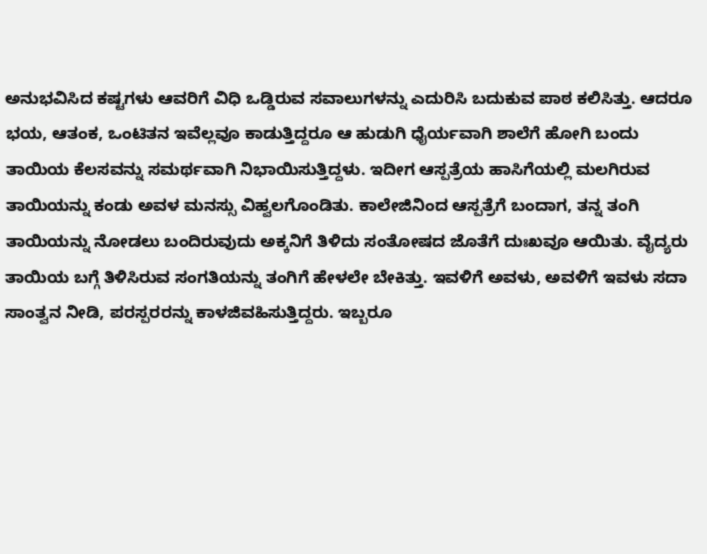ಅನುಭವಿಸಿದ ಕಷ್ಟಗಳು ಆವರಿಗೆ ವಿಧಿ ಒಡ್ಡಿರುವ ಸವಾಲುಗಳನ್ನು ಎದುರಿಸಿ ಬದುಕುವ ಪಾಠ ಕಲಿಸಿತ್ತು. ಆದರೂ ಭಯ, ಆತಂಕ, ಒಂಟಿತನ ಇವೆಲ್ಲವೂ ಕಾಡುತ್ತಿದ್ದರೂ ಆ ಹುಡುಗಿ ಧೈರ್ಯವಾಗಿ ಶಾಲೆಗೆ ಹೋಗಿ ಬಂದು ತಾಯಿಯ ಕೆಲಸವನ್ನು ಸಮರ್ಥವಾಗಿ ನಿಭಾಯಿಸುತ್ತಿದ್ದಳು. ಇದೀಗ ಆಸ್ಪತ್ರೆಯ ಹಾಸಿಗೆಯಲ್ಲಿ ಮಲಗಿರುವ ತಾಯಿಯನ್ನು ಕಂಡು ಅವಳ ಮನಸ್ಸು ವಿಹ್ವಲಗೊಂಡಿತು. ಕಾಲೇಜಿನಿಂದ ಆಸ್ಪತ್ರೆಗೆ ಬಂದಾಗ, ತನ್ನ ತಂಗಿ ತಾಯಿಯನ್ನು ನೋಡಲು ಬಂದಿರುವುದು ಅಕ್ಕನಿಗೆ ತಿಳಿದು ಸಂತೋಷದ ಜೊತೆಗೆ ದುಃಖವೂ ಆಯಿತು. ವೈದ್ಯರು ತಾಯಿಯ ಬಗ್ಗೆ ತಿಳಿಸಿರುವ ಸಂಗತಿಯನ್ನು ತಂಗಿಗೆ ಹೇಳಲೇ ಬೇಕಿತ್ತು. ಇವಳಿಗೆ ಅವಳು, ಅವಳಿಗೆ ಇವಳು ಸದಾ ಸಾಂತ್ವನ ನೀಡಿ, ಪರಸ್ಪರರನ್ನು ಕಾಳಜಿವಹಿಸುತ್ತಿದ್ದರು. ಇಬ್ಬರೂ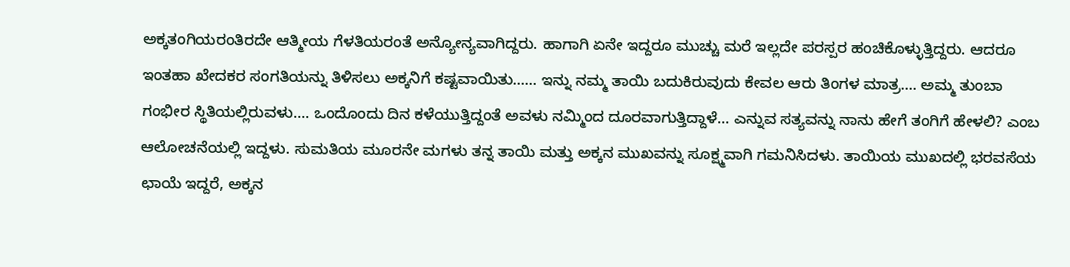ಅಕ್ಕತಂಗಿಯರಂತಿರದೇ ಆತ್ಮೀಯ ಗೆಳತಿಯರಂತೆ ಅನ್ಯೋನ್ಯವಾಗಿದ್ದರು. ಹಾಗಾಗಿ ಏನೇ ಇದ್ದರೂ ಮುಚ್ಚು ಮರೆ ಇಲ್ಲದೇ ಪರಸ್ಪರ ಹಂಚಿಕೊಳ್ಳುತ್ತಿದ್ದರು. ಆದರೂ ಇಂತಹಾ ಖೇದಕರ ಸಂಗತಿಯನ್ನು ತಿಳಿಸಲು ಅಕ್ಕನಿಗೆ ಕಷ್ಟವಾಯಿತು…… ಇನ್ನು ನಮ್ಮ ತಾಯಿ ಬದುಕಿರುವುದು ಕೇವಲ ಆರು ತಿಂಗಳ ಮಾತ್ರ…. ಅಮ್ಮ ತುಂಬಾ ಗಂಭೀರ ಸ್ಥಿತಿಯಲ್ಲಿರುವಳು…. ಒಂದೊಂದು ದಿನ ಕಳೆಯುತ್ತಿದ್ದಂತೆ ಅವಳು ನಮ್ಮಿಂದ ದೂರವಾಗುತ್ತಿದ್ದಾಳೆ… ಎನ್ನುವ ಸತ್ಯವನ್ನು ನಾನು ಹೇಗೆ ತಂಗಿಗೆ ಹೇಳಲಿ? ಎಂಬ ಆಲೋಚನೆಯಲ್ಲಿ ಇದ್ದಳು. ಸುಮತಿಯ ಮೂರನೇ ಮಗಳು ತನ್ನ ತಾಯಿ ಮತ್ತು ಅಕ್ಕನ ಮುಖವನ್ನು ಸೂಕ್ಷ್ಮವಾಗಿ ಗಮನಿಸಿದಳು. ತಾಯಿಯ ಮುಖದಲ್ಲಿ ಭರವಸೆಯ ಛಾಯೆ ಇದ್ದರೆ, ಅಕ್ಕನ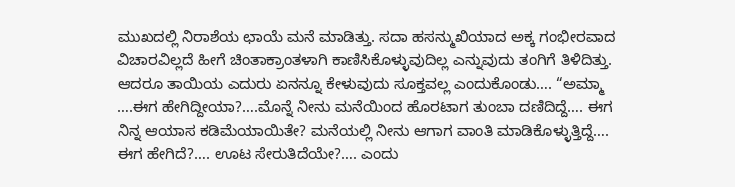ಮುಖದಲ್ಲಿ ನಿರಾಶೆಯ ಛಾಯೆ ಮನೆ ಮಾಡಿತ್ತು. ಸದಾ ಹಸನ್ಮುಖಿಯಾದ ಅಕ್ಕ ಗಂಭೀರವಾದ ವಿಚಾರವಿಲ್ಲದೆ ಹೀಗೆ ಚಿಂತಾಕ್ರಾಂತಳಾಗಿ ಕಾಣಿಸಿಕೊಳ್ಳುವುದಿಲ್ಲ ಎನ್ನುವುದು ತಂಗಿಗೆ ತಿಳಿದಿತ್ತು. ಆದರೂ ತಾಯಿಯ ಎದುರು ಏನನ್ನೂ ಕೇಳುವುದು ಸೂಕ್ತವಲ್ಲ ಎಂದುಕೊಂಡು…. “ಅಮ್ಮಾ ….ಈಗ ಹೇಗಿದ್ದೀಯಾ?….ಮೊನ್ನೆ ನೀನು ಮನೆಯಿಂದ ಹೊರಟಾಗ ತುಂಬಾ ದಣಿದಿದ್ದೆ…. ಈಗ ನಿನ್ನ ಆಯಾಸ ಕಡಿಮೆಯಾಯಿತೇ? ಮನೆಯಲ್ಲಿ ನೀನು ಆಗಾಗ ವಾಂತಿ ಮಾಡಿಕೊಳ್ಳುತ್ತಿದ್ದೆ…. ಈಗ ಹೇಗಿದೆ?…. ಊಟ ಸೇರುತಿದೆಯೇ?…. ಎಂದು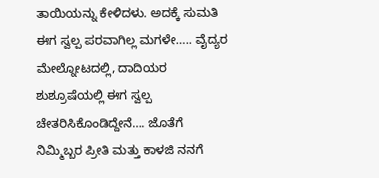ತಾಯಿಯನ್ನು ಕೇಳಿದಳು. ಅದಕ್ಕೆ ಸುಮತಿ ಈಗ ಸ್ವಲ್ಪ ಪರವಾಗಿಲ್ಲ ಮಗಳೇ….. ವೈದ್ಯರ ಮೇಲ್ನೋಟದಲ್ಲಿ, ದಾದಿಯರ ಶುಶ್ರೂಷೆಯಲ್ಲಿ ಈಗ ಸ್ವಲ್ಪ ಚೇತರಿಸಿಕೊಂಡಿದ್ದೇನೆ…. ಜೊತೆಗೆ ನಿಮ್ಮಿಬ್ಬರ ಪ್ರೀತಿ ಮತ್ತು ಕಾಳಜಿ ನನಗೆ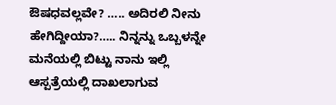ಔಷಧವಲ್ಲವೇ? ….. ಅದಿರಲಿ ನೀನು ಹೇಗಿದ್ದೀಯಾ?….. ನಿನ್ನನ್ನು ಒಬ್ಬಳನ್ನೇ ಮನೆಯಲ್ಲಿ ಬಿಟ್ಟು ನಾನು ಇಲ್ಲಿ ಆಸ್ಪತ್ರೆಯಲ್ಲಿ ದಾಖಲಾಗುವ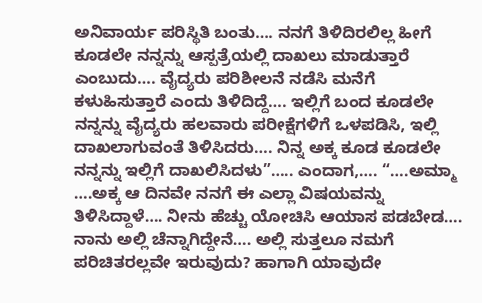ಅನಿವಾರ್ಯ ಪರಿಸ್ಥಿತಿ ಬಂತು…. ನನಗೆ ತಿಳಿದಿರಲಿಲ್ಲ ಹೀಗೆ ಕೂಡಲೇ ನನ್ನನ್ನು ಆಸ್ಪತ್ರೆಯಲ್ಲಿ ದಾಖಲು ಮಾಡುತ್ತಾರೆ ಎಂಬುದು…. ವೈದ್ಯರು ಪರಿಶೀಲನೆ ನಡೆಸಿ ಮನೆಗೆ ಕಳುಹಿಸುತ್ತಾರೆ ಎಂದು ತಿಳಿದಿದ್ದೆ…. ಇಲ್ಲಿಗೆ ಬಂದ ಕೂಡಲೇ ನನ್ನನ್ನು ವೈದ್ಯರು ಹಲವಾರು ಪರೀಕ್ಷೆಗಳಿಗೆ ಒಳಪಡಿಸಿ, ಇಲ್ಲಿ ದಾಖಲಾಗುವಂತೆ ತಿಳಿಸಿದರು…. ನಿನ್ನ ಅಕ್ಕ ಕೂಡ ಕೂಡಲೇ ನನ್ನನ್ನು ಇಲ್ಲಿಗೆ ದಾಖಲಿಸಿದಳು”….. ಎಂದಾಗ,…. “….ಅಮ್ಮಾ ….ಅಕ್ಕ ಆ ದಿನವೇ ನನಗೆ ಈ ಎಲ್ಲಾ ವಿಷಯವನ್ನು ತಿಳಿಸಿದ್ದಾಳೆ…. ನೀನು ಹೆಚ್ಚು ಯೋಚಿಸಿ ಆಯಾಸ ಪಡಬೇಡ…. ನಾನು ಅಲ್ಲಿ ಚೆನ್ನಾಗಿದ್ದೇನೆ…. ಅಲ್ಲಿ ಸುತ್ತಲೂ ನಮಗೆ ಪರಿಚಿತರಲ್ಲವೇ ಇರುವುದು? ಹಾಗಾಗಿ ಯಾವುದೇ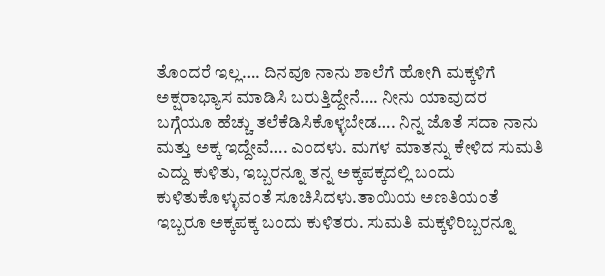ತೊಂದರೆ ಇಲ್ಲ…. ದಿನವೂ ನಾನು ಶಾಲೆಗೆ ಹೋಗಿ ಮಕ್ಕಳಿಗೆ ಅಕ್ಷರಾಭ್ಯಾಸ ಮಾಡಿಸಿ ಬರುತ್ತಿದ್ದೇನೆ…. ನೀನು ಯಾವುದರ ಬಗ್ಗೆಯೂ ಹೆಚ್ಚು ತಲೆಕೆಡಿಸಿಕೊಳ್ಳಬೇಡ…. ನಿನ್ನ ಜೊತೆ ಸದಾ ನಾನು ಮತ್ತು ಅಕ್ಕ ಇದ್ದೇವೆ…. ಎಂದಳು. ಮಗಳ ಮಾತನ್ನು ಕೇಳಿದ ಸುಮತಿ ಎದ್ದು ಕುಳಿತು, ಇಬ್ಬರನ್ನೂ ತನ್ನ ಅಕ್ಕಪಕ್ಕದಲ್ಲಿ ಬಂದು ಕುಳಿತುಕೊಳ್ಳುವಂತೆ ಸೂಚಿಸಿದಳು.ತಾಯಿಯ ಅಣತಿಯಂತೆ ಇಬ್ಬರೂ ಅಕ್ಕಪಕ್ಕ ಬಂದು ಕುಳಿತರು. ಸುಮತಿ ಮಕ್ಕಳಿರಿಬ್ಬರನ್ನೂ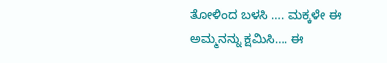ತೋಳಿಂದ ಬಳಸಿ …. ಮಕ್ಕಳೇ ಈ ಅಮ್ಮನನ್ನು ಕ್ಷಮಿಸಿ…. ಈ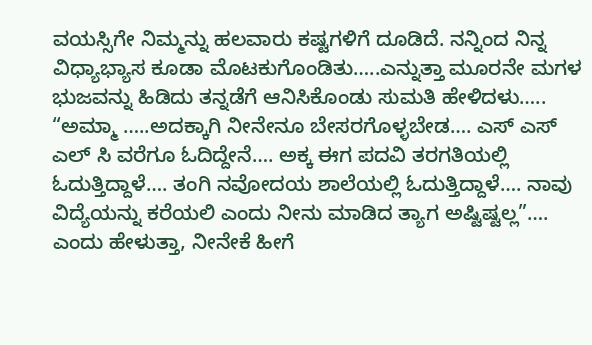ವಯಸ್ಸಿಗೇ ನಿಮ್ಮನ್ನು ಹಲವಾರು ಕಷ್ಟಗಳಿಗೆ ದೂಡಿದೆ. ನನ್ನಿಂದ ನಿನ್ನ ವಿಧ್ಯಾಭ್ಯಾಸ ಕೂಡಾ ಮೊಟಕುಗೊಂಡಿತು…..ಎನ್ನುತ್ತಾ ಮೂರನೇ ಮಗಳ ಭುಜವನ್ನು ಹಿಡಿದು ತನ್ನಡೆಗೆ ಆನಿಸಿಕೊಂಡು ಸುಮತಿ ಹೇಳಿದಳು….. “ಅಮ್ಮಾ …..ಅದಕ್ಕಾಗಿ ನೀನೇನೂ ಬೇಸರಗೊಳ್ಳಬೇಡ…. ಎಸ್ ಎಸ್ ಎಲ್ ಸಿ ವರೆಗೂ ಓದಿದ್ದೇನೆ…. ಅಕ್ಕ ಈಗ ಪದವಿ ತರಗತಿಯಲ್ಲಿ ಓದುತ್ತಿದ್ದಾಳೆ…. ತಂಗಿ ನವೋದಯ ಶಾಲೆಯಲ್ಲಿ ಓದುತ್ತಿದ್ದಾಳೆ…. ನಾವು ವಿದ್ಯೆಯನ್ನು ಕರೆಯಲಿ ಎಂದು ನೀನು ಮಾಡಿದ ತ್ಯಾಗ ಅಷ್ಟಿಷ್ಟಲ್ಲ”…. ಎಂದು ಹೇಳುತ್ತಾ, ನೀನೇಕೆ ಹೀಗೆ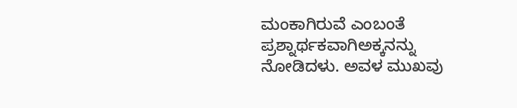ಮಂಕಾಗಿರುವೆ ಎಂಬಂತೆ ಪ್ರಶ್ನಾರ್ಥಕವಾಗಿಅಕ್ಕನನ್ನು ನೋಡಿದಳು. ಅವಳ ಮುಖವು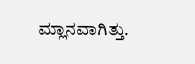ಮ್ಲಾನವಾಗಿತ್ತು.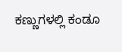ಕಣ್ಣುಗಳಲ್ಲಿ ಕಂಡೂ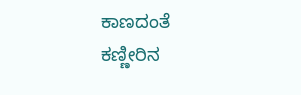ಕಾಣದಂತೆ ಕಣ್ಣೀರಿನ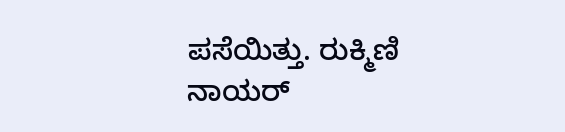ಪಸೆಯಿತ್ತು. ರುಕ್ಮಿಣಿ ನಾಯರ್